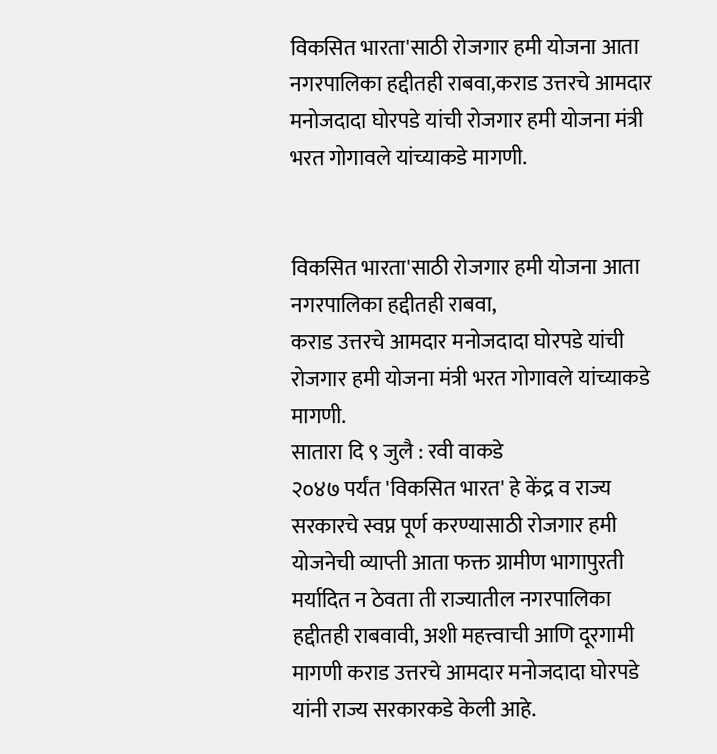विकसित भारता'साठी रोजगार हमी योजना आता नगरपालिका हद्दीतही राबवा,कराड उत्तरचे आमदार मनोजदादा घोरपडे यांची रोजगार हमी योजना मंत्री भरत गोगावले यांच्याकडे मागणी.


विकसित भारता'साठी रोजगार हमी योजना आता नगरपालिका हद्दीतही राबवा,
कराड उत्तरचे आमदार मनोजदादा घोरपडे यांची रोजगार हमी योजना मंत्री भरत गोगावले यांच्याकडे  मागणी.
सातारा दि ९ जुलै : रवी वाकडे
२०४७ पर्यंत 'विकसित भारत' हे केंद्र व राज्य सरकारचे स्वप्न पूर्ण करण्यासाठी रोजगार हमी योजनेची व्याप्ती आता फक्त ग्रामीण भागापुरती मर्यादित न ठेवता ती राज्यातील नगरपालिका हद्दीतही राबवावी, अशी महत्त्वाची आणि दूरगामी मागणी कराड उत्तरचे आमदार मनोजदादा घोरपडे यांनी राज्य सरकारकडे केली आहे.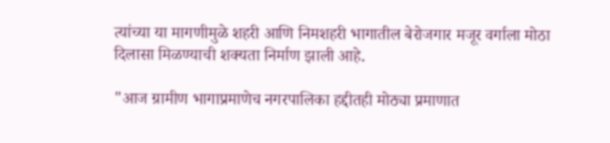त्यांच्या या मागणीमुळे शहरी आणि निमशहरी भागातील बेरोजगार मजूर वर्गाला मोठा दिलासा मिळण्याची शक्यता निर्माण झाली आहे.

"आज ग्रामीण भागाप्रमाणेच नगरपालिका हद्दीतही मोठ्या प्रमाणात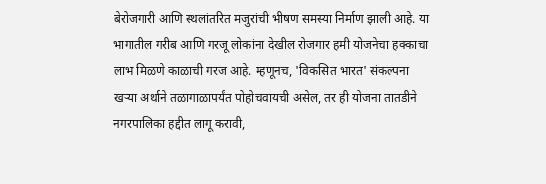बेरोजगारी आणि स्थलांतरित मजुरांची भीषण समस्या निर्माण झाली आहे. या भागातील गरीब आणि गरजू लोकांना देखील रोजगार हमी योजनेचा हक्काचा लाभ मिळणे काळाची गरज आहे. म्हणूनच, 'विकसित भारत' संकल्पना खऱ्या अर्थाने तळागाळापर्यंत पोहोचवायची असेल, तर ही योजना तातडीने नगरपालिका हद्दीत लागू करावी,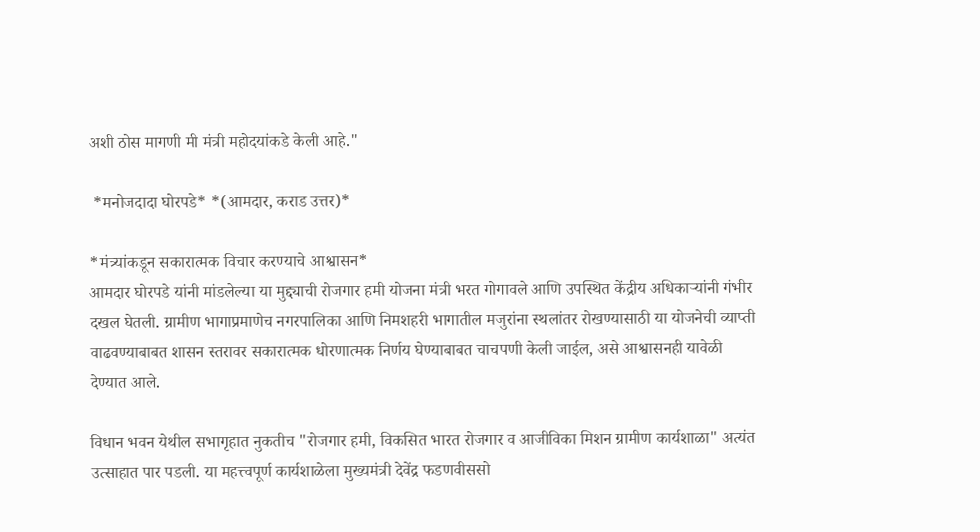अशी ठोस मागणी मी मंत्री महोदयांकडे केली आहे."

 *मनोजदादा घोरपडे* *(आमदार, कराड उत्तर)*

*मंत्र्यांकडून सकारात्मक विचार करण्याचे आश्वासन*
आमदार घोरपडे यांनी मांडलेल्या या मुद्द्याची रोजगार हमी योजना मंत्री भरत गोगावले आणि उपस्थित केंद्रीय अधिकाऱ्यांनी गंभीर दखल घेतली. ग्रामीण भागाप्रमाणेच नगरपालिका आणि निमशहरी भागातील मजुरांना स्थलांतर रोखण्यासाठी या योजनेची व्याप्ती वाढवण्याबाबत शासन स्तरावर सकारात्मक धोरणात्मक निर्णय घेण्याबाबत चाचपणी केली जाईल, असे आश्वासनही यावेळी देण्यात आले.

विधान भवन येथील सभागृहात नुकतीच "रोजगार हमी, विकसित भारत रोजगार व आजीविका मिशन ग्रामीण कार्यशाळा" अत्यंत उत्साहात पार पडली. या महत्त्वपूर्ण कार्यशाळेला मुख्यमंत्री देवेंद्र फडणवीससो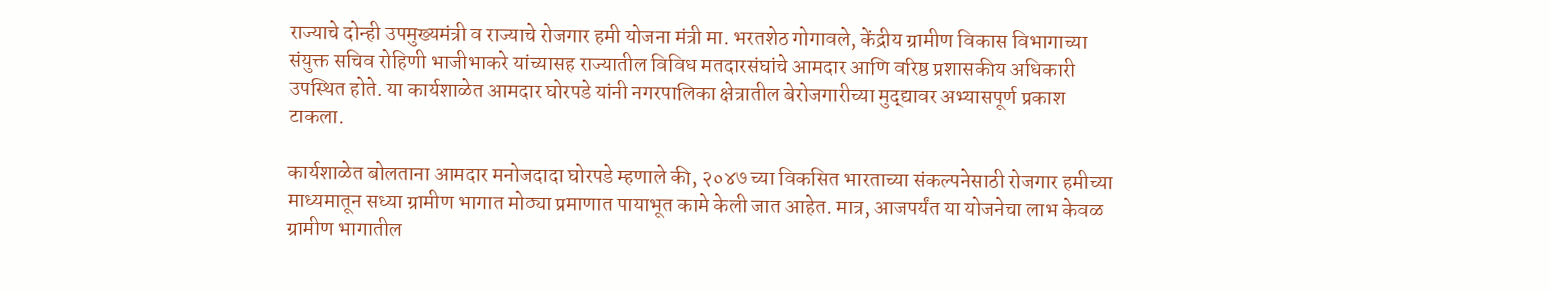राज्याचे दोन्ही उपमुख्यमंत्री व राज्याचे रोजगार हमी योजना मंत्री मा. भरतशेठ गोगावले, केंद्रीय ग्रामीण विकास विभागाच्या संयुक्त सचिव रोहिणी भाजीभाकरे यांच्यासह राज्यातील विविध मतदारसंघांचे आमदार आणि वरिष्ठ प्रशासकीय अधिकारी उपस्थित होते. या कार्यशाळेत आमदार घोरपडे यांनी नगरपालिका क्षेत्रातील बेरोजगारीच्या मुद्द्यावर अभ्यासपूर्ण प्रकाश टाकला.

कार्यशाळेत बोलताना आमदार मनोजदादा घोरपडे म्हणाले की, २०४७ च्या विकसित भारताच्या संकल्पनेसाठी रोजगार हमीच्या माध्यमातून सध्या ग्रामीण भागात मोठ्या प्रमाणात पायाभूत कामे केली जात आहेत. मात्र, आजपर्यंत या योजनेचा लाभ केवळ ग्रामीण भागातील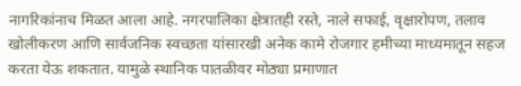नागरिकांनाच मिळत आला आहे. नगरपालिका क्षेत्रातही रस्ते, नाले सफाई, वृक्षारोपण, तलाव खोलीकरण आणि सार्वजनिक स्वच्छता यांसारखी अनेक कामे रोजगार हमीच्या माध्यमातून सहज करता येऊ शकतात. यामुळे स्थानिक पातळीवर मोठ्या प्रमाणात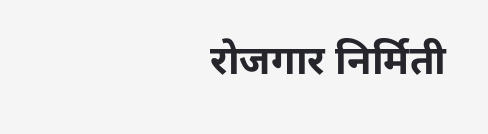रोजगार निर्मिती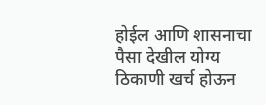होईल आणि शासनाचा पैसा देखील योग्य ठिकाणी खर्च होऊन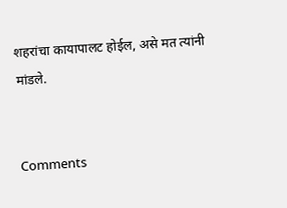शहरांचा कायापालट होईल, असे मत त्यांनी मांडले.


Comments